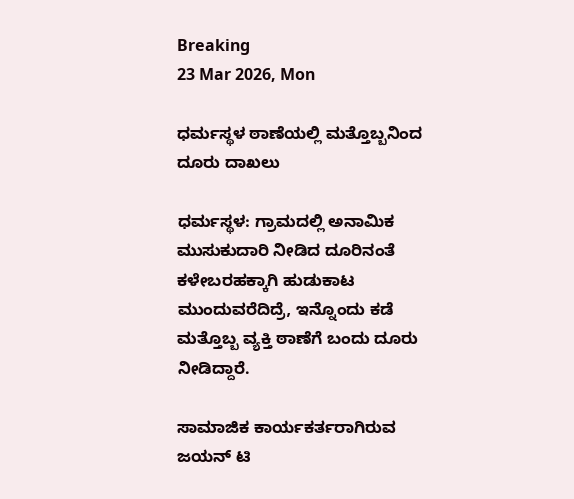Breaking
23 Mar 2026, Mon

ಧರ್ಮಸ್ಥಳ ಠಾಣೆಯಲ್ಲಿ ಮತ್ತೊಬ್ಬನಿಂದ ದೂರು ದಾಖಲು

ಧರ್ಮಸ್ಥಳ: ಗ್ರಾಮದಲ್ಲಿ ಅನಾಮಿಕ ಮುಸುಕುದಾರಿ ನೀಡಿದ ದೂರಿನಂತೆ ಕಳೇಬರಹಕ್ಕಾಗಿ ಹುಡುಕಾಟ ಮುಂದುವರೆದಿದ್ರೆ, ಇನ್ನೊಂದು ಕಡೆ ಮತ್ತೊಬ್ಬ ವ್ಯಕ್ತಿ ಠಾಣೆಗೆ ಬಂದು ದೂರು ನೀಡಿದ್ದಾರೆ.

ಸಾಮಾಜಿಕ ಕಾರ್ಯಕರ್ತರಾಗಿರುವ ಜಯನ್ ಟಿ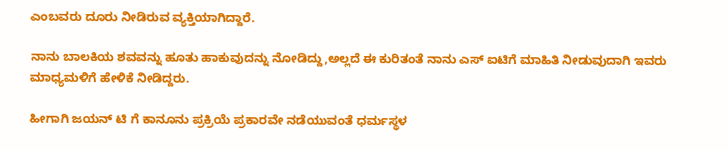ಎಂಬವರು ದೂರು ನೀಡಿರುವ ವ್ಯಕ್ತಿಯಾಗಿದ್ದಾರೆ.

ನಾನು ಬಾಲಕಿಯ ಶವವನ್ನು ಹೂತು ಹಾಕುವುದನ್ನು ನೋಡಿದ್ದು,ಅಲ್ಲದೆ ಈ ಕುರಿತಂತೆ ನಾನು ಎಸ್ ಐಟಿಗೆ ಮಾಹಿತಿ ನೀಡುವುದಾಗಿ ಇವರು ಮಾಧ್ಯಮಳಿಗೆ ಹೇಳಿಕೆ ನೀಡಿದ್ದರು.

ಹೀಗಾಗಿ ಜಯನ್ ಟಿ ಗೆ ಕಾನೂನು ಪ್ರಕ್ರಿಯೆ ಪ್ರಕಾರವೇ ನಡೆಯುವಂತೆ ಧರ್ಮಸ್ಥಳ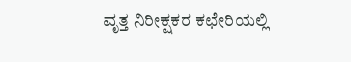ವೃತ್ತ ನಿರೀಕ್ಷಕರ ಕಛೇರಿಯಲ್ಲಿ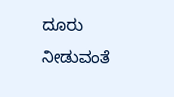ದೂರು ನೀಡುವಂತೆ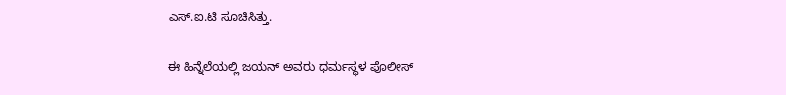ಎಸ್.ಐ.ಟಿ ಸೂಚಿಸಿತ್ತು.

ಈ ಹಿನ್ನೆಲೆಯಲ್ಲಿ ಜಯನ್ ಅವರು ಧರ್ಮಸ್ಥಳ ಪೊಲೀಸ್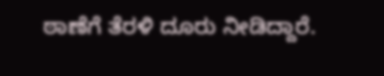ಠಾಣೆಗೆ ತೆರಳಿ ದೂರು ನೀಡಿದ್ದಾರೆ.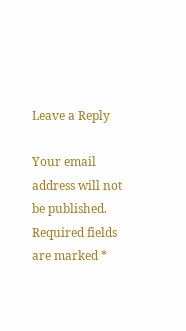Leave a Reply

Your email address will not be published. Required fields are marked *